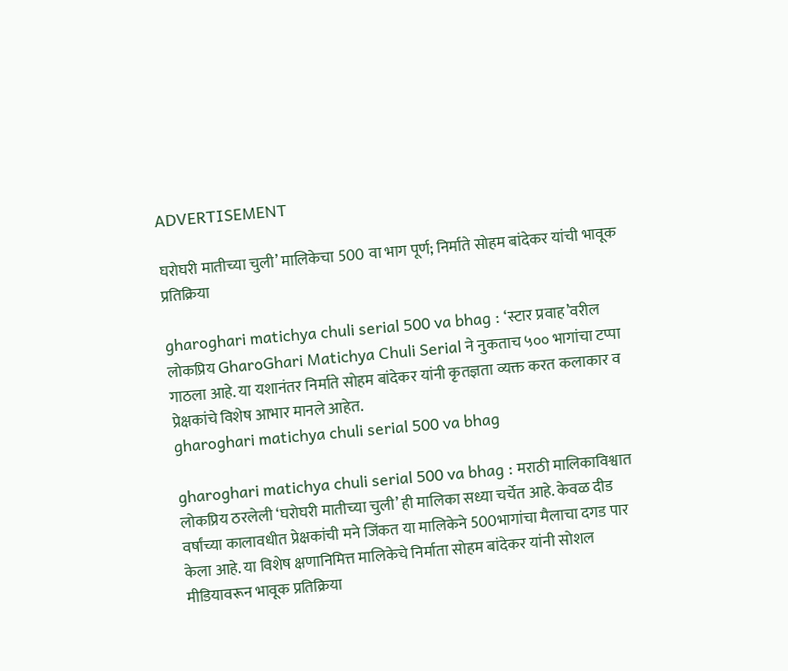ADVERTISEMENT

घरोघरी मातीच्या चुली’ मालिकेचा 500 वा भाग पूर्ण; निर्माते सोहम बांदेकर यांची भावूक प्रतिक्रिया

gharoghari matichya chuli serial 500 va bhag : ‘स्टार प्रवाह’वरील लोकप्रिय GharoGhari Matichya Chuli Serial ने नुकताच ५०० भागांचा टप्पा गाठला आहे. या यशानंतर निर्माते सोहम बांदेकर यांनी कृतज्ञता व्यक्त करत कलाकार व प्रेक्षकांचे विशेष आभार मानले आहेत.
gharoghari matichya chuli serial 500 va bhag

gharoghari matichya chuli serial 500 va bhag : मराठी मालिकाविश्वात लोकप्रिय ठरलेली ‘घरोघरी मातीच्या चुली’ ही मालिका सध्या चर्चेत आहे. केवळ दीड वर्षांच्या कालावधीत प्रेक्षकांची मने जिंकत या मालिकेने 500भागांचा मैलाचा दगड पार केला आहे. या विशेष क्षणानिमित्त मालिकेचे निर्माता सोहम बांदेकर यांनी सोशल मीडियावरून भावूक प्रतिक्रिया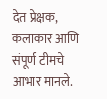देत प्रेक्षक, कलाकार आणि संपूर्ण टीमचे आभार मानले.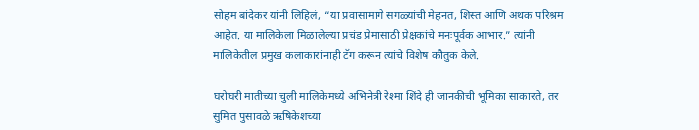सोहम बांदेकर यांनी लिहिलं, “या प्रवासामागे सगळ्यांची मेहनत, शिस्त आणि अथक परिश्रम आहेत. या मालिकेला मिळालेल्या प्रचंड प्रेमासाठी प्रेक्षकांचे मनःपूर्वक आभार.” त्यांनी मालिकेतील प्रमुख कलाकारांनाही टॅग करून त्यांचे विशेष कौतुक केले.

घरोघरी मातीच्या चुली मालिकेमध्ये अभिनेत्री रेश्मा शिंदे ही जानकीची भूमिका साकारते, तर सुमित पुसावळे ऋषिकेशच्या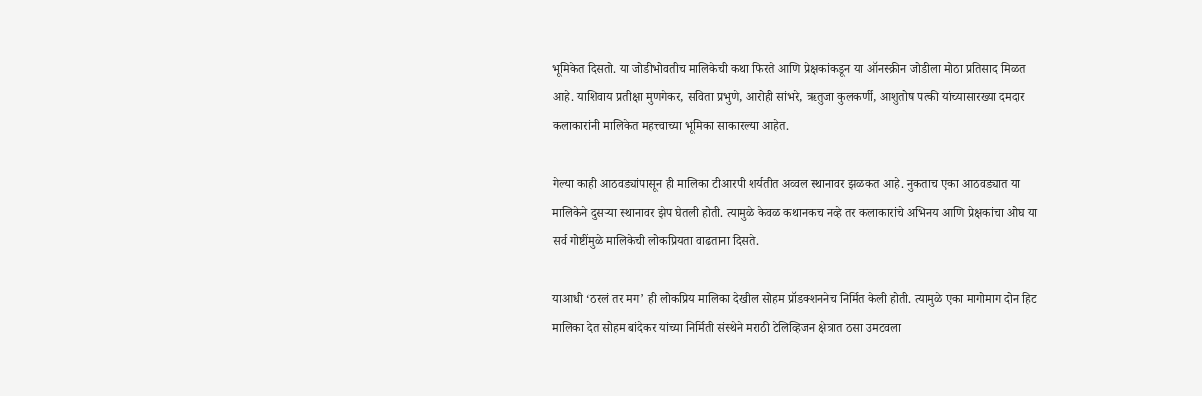भूमिकेत दिसतो. या जोडीभोवतीच मालिकेची कथा फिरते आणि प्रेक्षकांकडून या ऑनस्क्रीन जोडीला मोठा प्रतिसाद मिळत आहे. याशिवाय प्रतीक्षा मुणगेकर, सविता प्रभुणे, आरोही सांभरे, ऋतुजा कुलकर्णी, आशुतोष पत्की यांच्यासारख्या दमदार कलाकारांनी मालिकेत महत्त्वाच्या भूमिका साकारल्या आहेत.

गेल्या काही आठवड्यांपासून ही मालिका टीआरपी शर्यतीत अव्वल स्थानावर झळकत आहे. नुकताच एका आठवड्यात या मालिकेने दुसऱ्या स्थानावर झेप घेतली होती. त्यामुळे केवळ कथानकच नव्हे तर कलाकारांचे अभिनय आणि प्रेक्षकांचा ओघ या सर्व गोष्टींमुळे मालिकेची लोकप्रियता वाढताना दिसते.

याआधी ‘ठरलं तर मग’ ही लोकप्रिय मालिका देखील सोहम प्रॉडक्शननेच निर्मित केली होती. त्यामुळे एका मागोमाग दोन हिट मालिका देत सोहम बांदेकर यांच्या निर्मिती संस्थेने मराठी टेलिव्हिजन क्षेत्रात ठसा उमटवला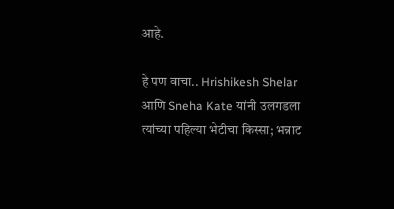आहे.

हे पण वाचा.. Hrishikesh Shelar आणि Sneha Kate यांनी उलगडला त्यांच्या पहिल्या भेटीचा किस्सा; भन्नाट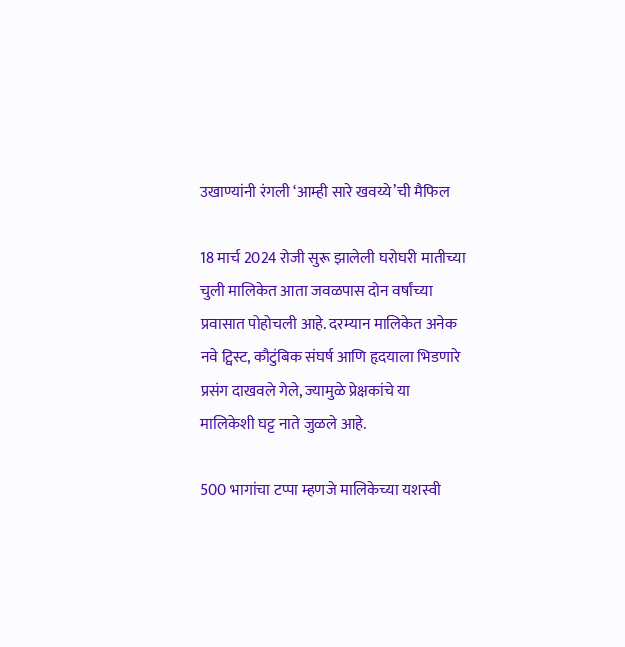उखाण्यांनी रंगली ‘आम्ही सारे खवय्ये’ची मैफिल

18 मार्च 2024 रोजी सुरू झालेली घरोघरी मातीच्या चुली मालिकेत आता जवळपास दोन वर्षांच्या प्रवासात पोहोचली आहे. दरम्यान मालिकेत अनेक नवे ट्विस्ट, कौटुंबिक संघर्ष आणि हृदयाला भिडणारे प्रसंग दाखवले गेले, ज्यामुळे प्रेक्षकांचे या मालिकेशी घट्ट नाते जुळले आहे.

500 भागांचा टप्पा म्हणजे मालिकेच्या यशस्वी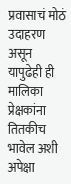प्रवासाचं मोठं उदाहरण असून यापुढेही ही मालिका प्रेक्षकांना तितकीच भावेल अशी अपेक्षा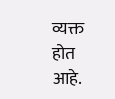व्यक्त होत आहे.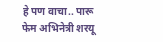हे पण वाचा.. पारू फेम अभिनेत्री शरयू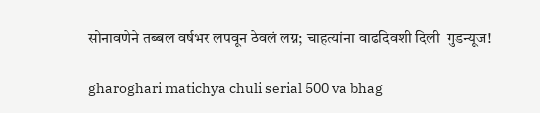सोनावणेने तब्बल वर्षभर लपवून ठेवलं लग्न; चाहत्यांना वाढदिवशी दिली  गुडन्यूज!

gharoghari matichya chuli serial 500 va bhag